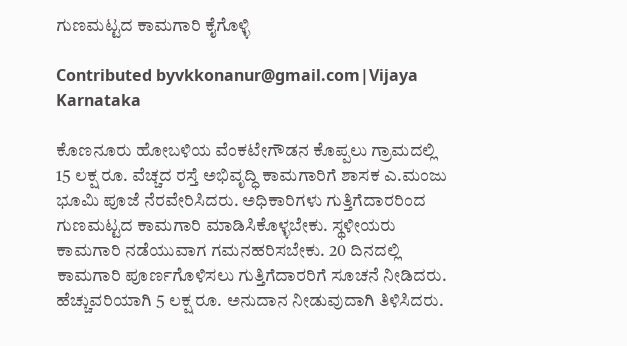ಗುಣಮಟ್ಟದ ಕಾಮಗಾರಿ ಕೈಗೊಳ್ಳಿ

Contributed byvkkonanur@gmail.com|Vijaya Karnataka

ಕೊಣನೂರು ಹೋಬಳಿಯ ವೆಂಕಟೇಗೌಡನ ಕೊಪ್ಪಲು ಗ್ರಾಮದಲ್ಲಿ 15 ಲಕ್ಷ ರೂ. ವೆಚ್ಚದ ರಸ್ತೆ ಅಭಿವೃದ್ಧಿ ಕಾಮಗಾರಿಗೆ ಶಾಸಕ ಎ.ಮಂಜು ಭೂಮಿ ಪೂಜೆ ನೆರವೇರಿಸಿದರು. ಅಧಿಕಾರಿಗಳು ಗುತ್ತಿಗೆದಾರರಿಂದ ಗುಣಮಟ್ಟದ ಕಾಮಗಾರಿ ಮಾಡಿಸಿಕೊಳ್ಳಬೇಕು. ಸ್ಥಳೀಯರು ಕಾಮಗಾರಿ ನಡೆಯುವಾಗ ಗಮನಹರಿಸಬೇಕು. 20 ದಿನದಲ್ಲಿ ಕಾಮಗಾರಿ ಪೂರ್ಣಗೊಳಿಸಲು ಗುತ್ತಿಗೆದಾರರಿಗೆ ಸೂಚನೆ ನೀಡಿದರು. ಹೆಚ್ಚುವರಿಯಾಗಿ 5 ಲಕ್ಷ ರೂ. ಅನುದಾನ ನೀಡುವುದಾಗಿ ತಿಳಿಸಿದರು.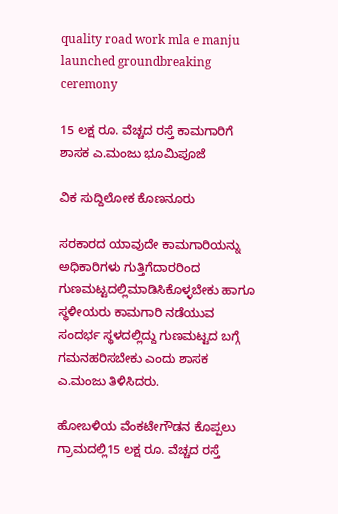quality road work mla e manju launched groundbreaking ceremony

15 ಲಕ್ಷ ರೂ. ವೆಚ್ಚದ ರಸ್ತೆ ಕಾಮಗಾರಿಗೆ ಶಾಸಕ ಎ.ಮಂಜು ಭೂಮಿಪೂಜೆ

ವಿಕ ಸುದ್ದಿಲೋಕ ಕೊಣನೂರು

ಸರಕಾರದ ಯಾವುದೇ ಕಾಮಗಾರಿಯನ್ನು ಅಧಿಕಾರಿಗಳು ಗುತ್ತಿಗೆದಾರರಿಂದ ಗುಣಮಟ್ಟದಲ್ಲಿಮಾಡಿಸಿಕೊಳ್ಳಬೇಕು ಹಾಗೂ ಸ್ಥಳೀಯರು ಕಾಮಗಾರಿ ನಡೆಯುವ ಸಂದರ್ಭ ಸ್ಥಳದಲ್ಲಿದ್ದು ಗುಣಮಟ್ಟದ ಬಗ್ಗೆ ಗಮನಹರಿಸಬೇಕು ಎಂದು ಶಾಸಕ ಎ.ಮಂಜು ತಿಳಿಸಿದರು.

ಹೋಬಳಿಯ ವೆಂಕಟೇಗೌಡನ ಕೊಪ್ಪಲು ಗ್ರಾಮದಲ್ಲಿ15 ಲಕ್ಷ ರೂ. ವೆಚ್ಚದ ರಸ್ತೆ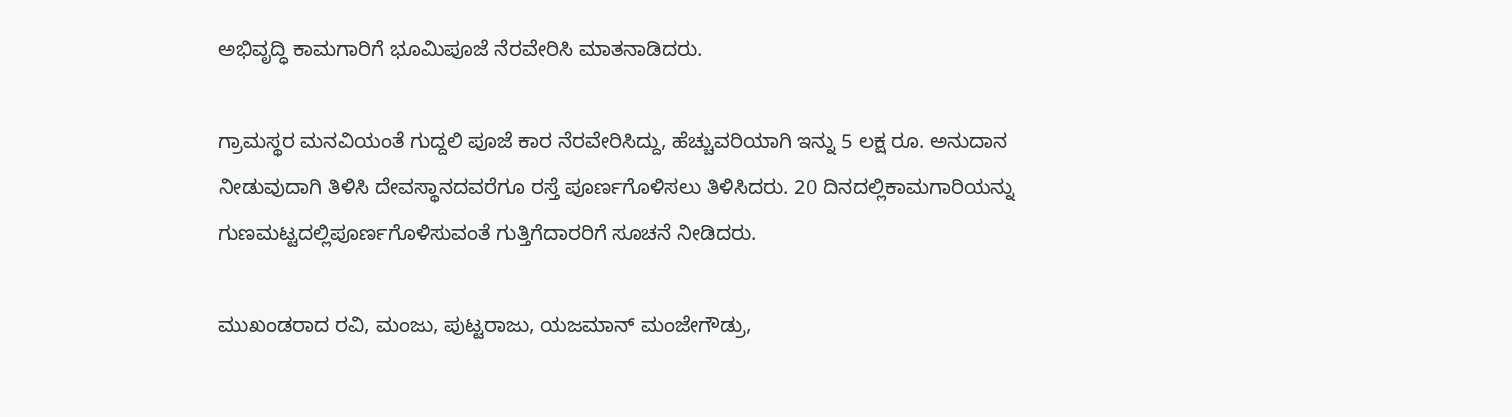ಅಭಿವೃದ್ಧಿ ಕಾಮಗಾರಿಗೆ ಭೂಮಿಪೂಜೆ ನೆರವೇರಿಸಿ ಮಾತನಾಡಿದರು.

ಗ್ರಾಮಸ್ಥರ ಮನವಿಯಂತೆ ಗುದ್ದಲಿ ಪೂಜೆ ಕಾರ ನೆರವೇರಿಸಿದ್ದು, ಹೆಚ್ಚುವರಿಯಾಗಿ ಇನ್ನು 5 ಲಕ್ಷ ರೂ. ಅನುದಾನ ನೀಡುವುದಾಗಿ ತಿಳಿಸಿ ದೇವಸ್ಥಾನದವರೆಗೂ ರಸ್ತೆ ಪೂರ್ಣಗೊಳಿಸಲು ತಿಳಿಸಿದರು. 20 ದಿನದಲ್ಲಿಕಾಮಗಾರಿಯನ್ನು ಗುಣಮಟ್ಟದಲ್ಲಿಪೂರ್ಣಗೊಳಿಸುವಂತೆ ಗುತ್ತಿಗೆದಾರರಿಗೆ ಸೂಚನೆ ನೀಡಿದರು.

ಮುಖಂಡರಾದ ರವಿ, ಮಂಜು, ಪುಟ್ಟರಾಜು, ಯಜಮಾನ್ ಮಂಜೇಗೌಡ್ರು,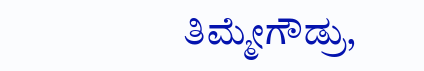ತಿಮ್ಮೇಗೌಡ್ರು,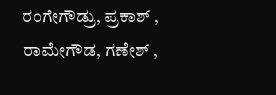ರಂಗೇಗೌಡ್ರು, ಪ್ರಕಾಶ್ , ರಾಮೇಗೌಡ, ಗಣೇಶ್ ,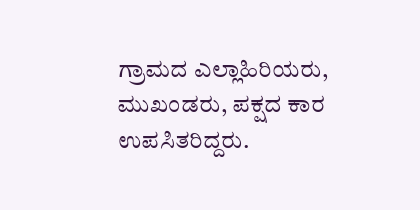ಗ್ರಾಮದ ಎಲ್ಲಾಹಿರಿಯರು, ಮುಖಂಡರು, ಪಕ್ಷದ ಕಾರ ಉಪಸಿತರಿದ್ದರು.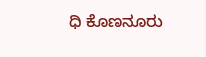ಧಿ ಕೊಣನೂರು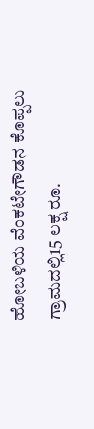ಹೋಬಳಿಯ ವೆಂಕಟೇಗೌಡನ ಕೊಪ್ಪಲು ಗ್ರಾಮದಲ್ಲಿ15 ಲಕ್ಷ ರೂ.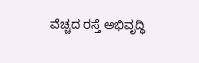ವೆಚ್ಚದ ರಸ್ತೆ ಅಭಿವೃದ್ಧಿ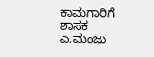ಕಾಮಗಾರಿಗೆ ಶಾಸಕ ಎ.ಮಂಜು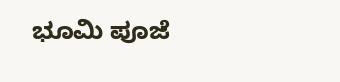ಭೂಮಿ ಪೂಜೆ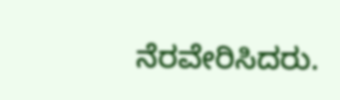ನೆರವೇರಿಸಿದರು.